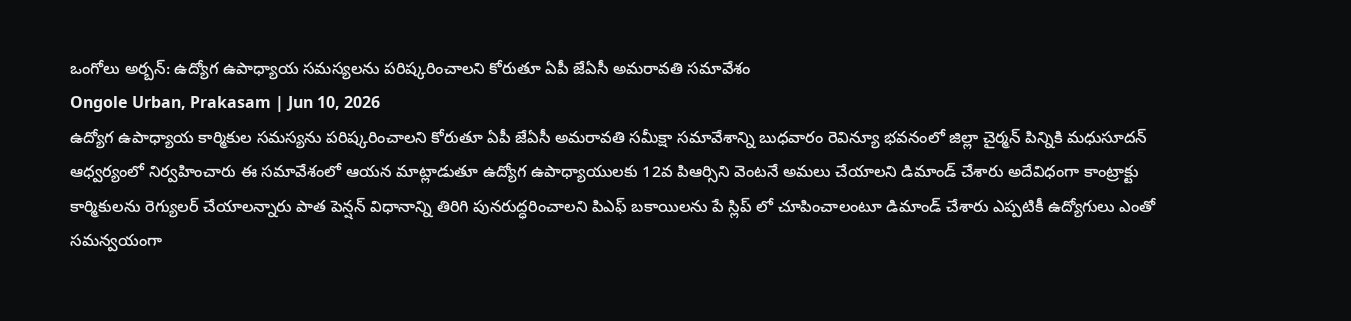ఒంగోలు అర్బన్: ఉద్యోగ ఉపాధ్యాయ సమస్యలను పరిష్కరించాలని కోరుతూ ఏపీ జేఏసీ అమరావతి సమావేశం
Ongole Urban, Prakasam | Jun 10, 2026
ఉద్యోగ ఉపాధ్యాయ కార్మికుల సమస్యను పరిష్కరించాలని కోరుతూ ఏపీ జేఏసీ అమరావతి సమీక్షా సమావేశాన్ని బుధవారం రెవిన్యూ భవనంలో జిల్లా చైర్మన్ పిన్నికి మధుసూదన్ ఆధ్వర్యంలో నిర్వహించారు ఈ సమావేశంలో ఆయన మాట్లాడుతూ ఉద్యోగ ఉపాధ్యాయులకు 12వ పిఆర్సిని వెంటనే అమలు చేయాలని డిమాండ్ చేశారు అదేవిధంగా కాంట్రాక్టు కార్మికులను రెగ్యులర్ చేయాలన్నారు పాత పెన్షన్ విధానాన్ని తిరిగి పునరుద్ధరించాలని పిఎఫ్ బకాయిలను పే స్లిప్ లో చూపించాలంటూ డిమాండ్ చేశారు ఎప్పటికీ ఉద్యోగులు ఎంతో సమన్వయంగా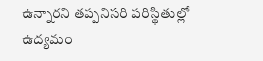ఉన్నారని తప్పనిసరి పరిస్థితుల్లో ఉద్యమం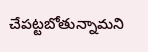చేపట్టబోతున్నామని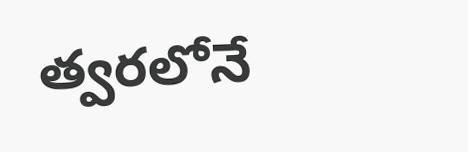త్వరలోనే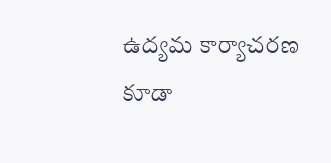ఉద్యమ కార్యాచరణ కూడా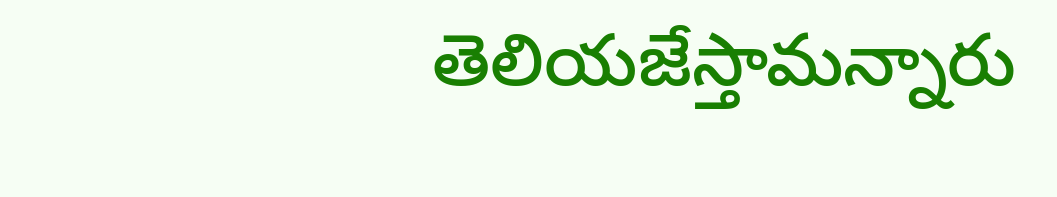తెలియజేస్తామన్నారు